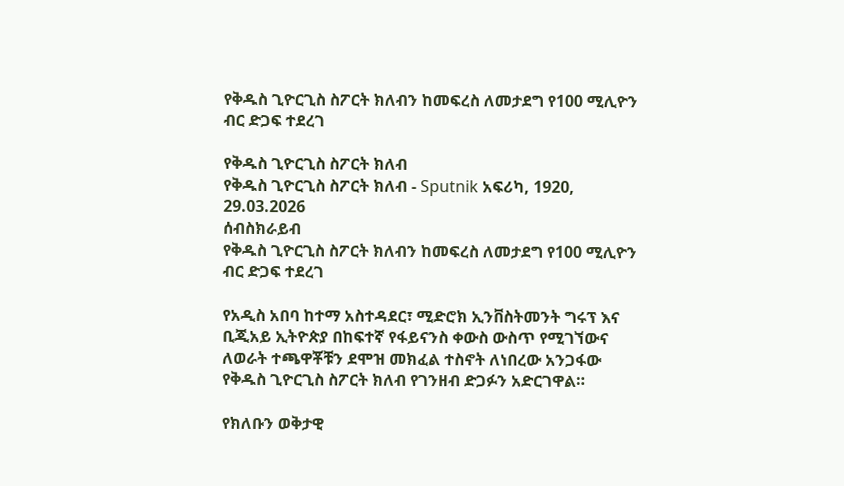የቅዱስ ጊዮርጊስ ስፖርት ክለብን ከመፍረስ ለመታደግ የ100 ሚሊዮን ብር ድጋፍ ተደረገ

የቅዱስ ጊዮርጊስ ስፖርት ክለብ
የቅዱስ ጊዮርጊስ ስፖርት ክለብ - Sputnik አፍሪካ, 1920, 29.03.2026
ሰብስክራይብ
የቅዱስ ጊዮርጊስ ስፖርት ክለብን ከመፍረስ ለመታደግ የ100 ሚሊዮን ብር ድጋፍ ተደረገ

የአዲስ አበባ ከተማ አስተዳደር፣ ሚድሮክ ኢንቨስትመንት ግሩፕ እና ቢጂአይ ኢትዮጵያ በከፍተኛ የፋይናንስ ቀውስ ውስጥ የሚገኘውና ለወራት ተጫዋቾቹን ደሞዝ መክፈል ተስኖት ለነበረው አንጋፋው የቅዱስ ጊዮርጊስ ስፖርት ክለብ የገንዘብ ድጋፉን አድርገዋል።

የክለቡን ወቅታዊ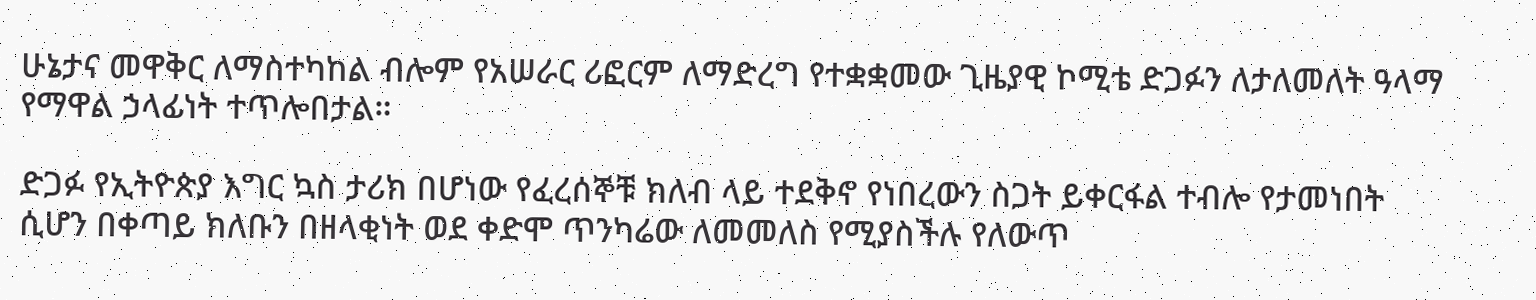ሁኔታና መዋቅር ለማስተካከል ብሎም የአሠራር ሪፎርም ለማድረግ የተቋቋመው ጊዜያዊ ኮሚቴ ድጋፉን ለታለመለት ዓላማ የማዋል ኃላፊነት ተጥሎበታል።

ድጋፉ የኢትዮጵያ እግር ኳስ ታሪክ በሆነው የፈረሰኞቹ ክለብ ላይ ተደቅኖ የነበረውን ስጋት ይቀርፋል ተብሎ የታመነበት ሲሆን በቀጣይ ክለቡን በዘላቂነት ወደ ቀድሞ ጥንካሬው ለመመለስ የሚያስችሉ የለውጥ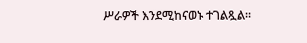ሥራዎች እንደሚከናወኑ ተገልጿል።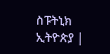ስፑትኒክ ኢትዮጵያ |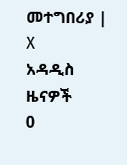መተግበሪያ | X
አዳዲስ ዜናዎች
0